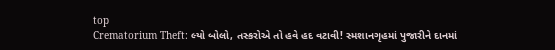top
Crematorium Theft: લ્યો બોલો, તસ્કરોએ તો હવે હદ વટાવી! સ્મશાનગૃહમાં પુજારીને દાનમાં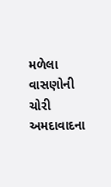મળેલા વાસણોની ચોરી
અમદાવાદના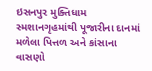ઇસનપુર મુક્તિધામ સ્મશાનગૃહમાંથી પૂજારીના દાનમાં મળેલા પિત્તળ અને કાંસાના વાસણો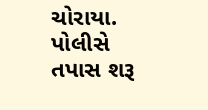ચોરાયા. પોલીસે તપાસ શરૂ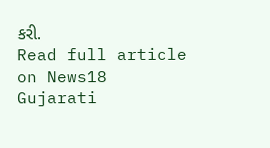કરી.
Read full article on News18 Gujarati